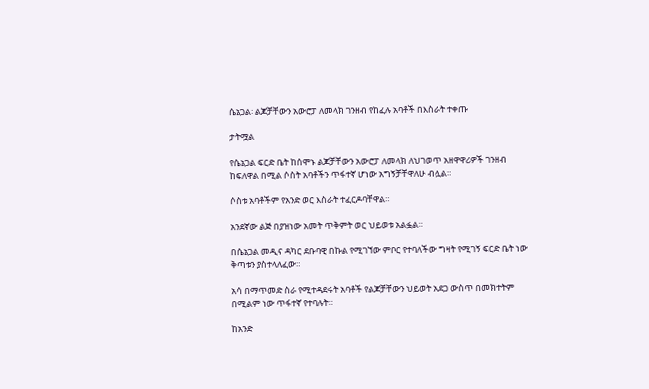ሴኔጋል፡ ልጆቻቸውን አውሮፓ ለመላክ ገንዘብ የከፈሉ አባቶች በእስራት ተቀጡ

ታትሟል

የሴኔጋል ፍርድ ቤት ከሰሞኑ ልጆቻቸውን አውሮፓ ለመላክ ለህገወጥ አዘዋዋሪዎች ገንዘብ ከፍለዋል በሚል ሶስት አባቶችን ጥፋተኛ ሆነው አግኝቻቸዋለሁ ብሏል።

ሶስቱ አባቶችም የአንድ ወር እስራት ተፈርዶባቸዋል።

አንደኛው ልጅ በያዝነው አመት ጥቅምት ወር ህይወቱ አልፏል።

በሴኔጋል መዲና ዳካር ደቡባዊ በኩል የሚገኘው ምቦር የተባለችው ግዛት የሚገኝ ፍርድ ቤት ነው ቅጣቱን ያስተላለፈው።

አሳ በማጥመድ ስራ የሚተዳደሩት አባቶች የልጆቻቸውን ህይወት አደጋ ውስጥ በመክተትም በሚልም ነው ጥፋተኛ የተባሉት።

ከአንድ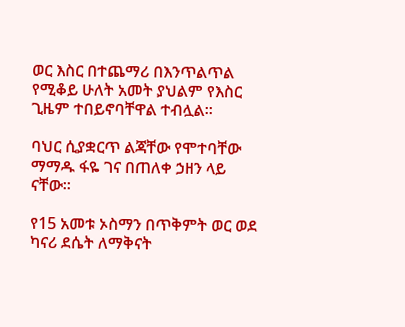ወር እስር በተጨማሪ በእንጥልጥል የሚቆይ ሁለት አመት ያህልም የእስር ጊዜም ተበይኖባቸዋል ተብሏል።

ባህር ሲያቋርጥ ልጃቸው የሞተባቸው ማማዱ ፋዬ ገና በጠለቀ ኃዘን ላይ ናቸው።

የ15 አመቱ ኦስማን በጥቅምት ወር ወደ ካናሪ ደሴት ለማቅናት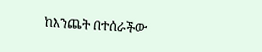ከእንጨት በተሰራችው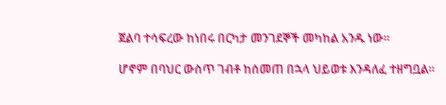ጀልባ ተሳፍረው ከነበሩ በርካታ መንገደኞች መካከል አንዱ ነው።

ሆኖም በባህር ውስጥ ገብቶ ከሰመጠ በኋላ ህይወቱ እንዳለፈ ተዘግቧል።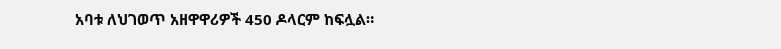አባቱ ለህገወጥ አዘዋዋሪዎች 450 ዶላርም ከፍሏል።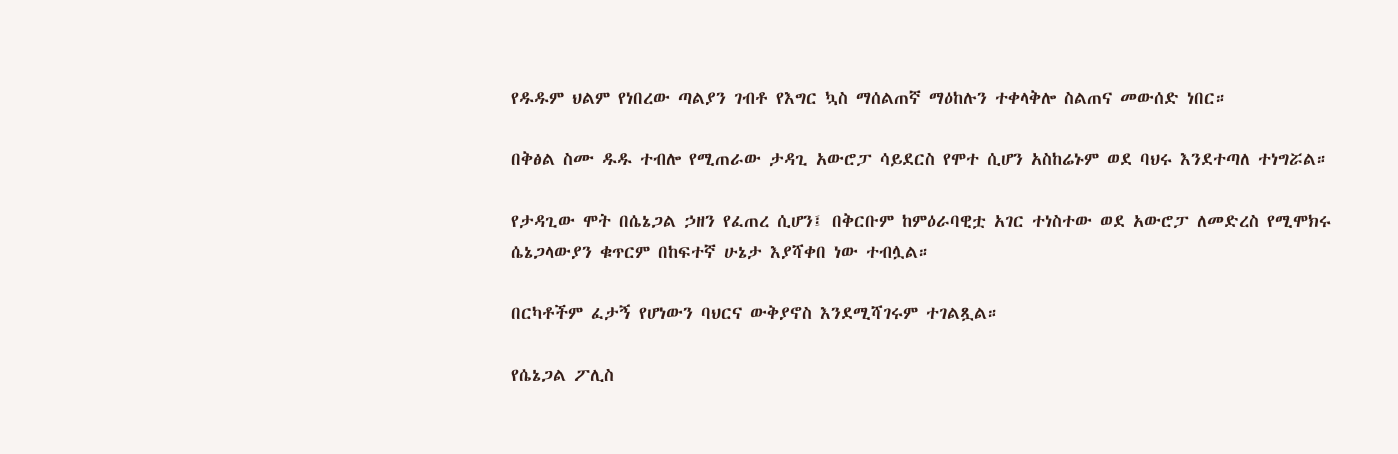የዱዱም ህልም የነበረው ጣልያን ገብቶ የእግር ኳስ ማሰልጠኛ ማዕከሉን ተቀላቅሎ ስልጠና መውሰድ ነበር።

በቅፅል ስሙ ዱዱ ተብሎ የሚጠራው ታዳጊ አውሮፓ ሳይደርስ የሞተ ሲሆን አስከሬኑም ወደ ባህሩ እንደተጣለ ተነግሯል።

የታዳጊው ሞት በሴኔጋል ኃዘን የፈጠረ ሲሆን፤ በቅርቡም ከምዕራባዊቷ አገር ተነስተው ወደ አውሮፓ ለመድረስ የሚሞክሩ ሴኔጋላውያን ቁጥርም በከፍተኛ ሁኔታ እያሻቀበ ነው ተብሏል።

በርካቶችም ፈታኝ የሆነውን ባህርና ውቅያኖስ እንደሚሻገሩም ተገልጿል።

የሴኔጋል ፖሊስ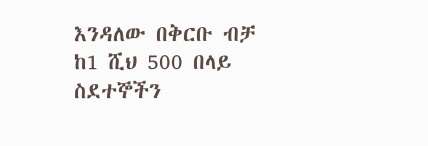እንዳለው በቅርቡ ብቻ ከ1 ሺህ 500 በላይ ስደተኞችን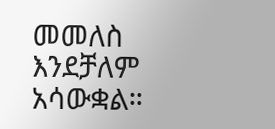መመለስ እንደቻለም አሳውቋል።